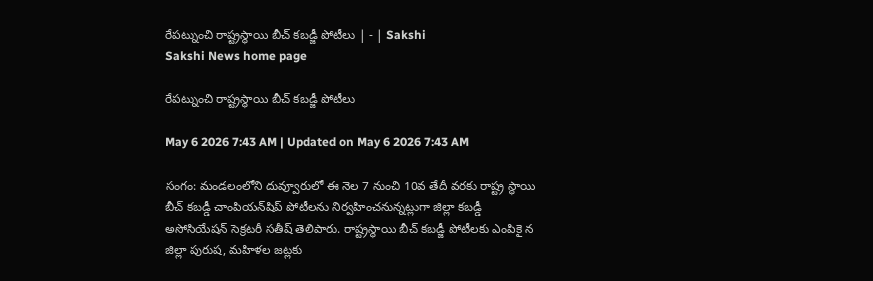రేపట్నుంచి రాష్ట్రస్థాయి బీచ్‌ కబడ్జీ పోటీలు | - | Sakshi
Sakshi News home page

రేపట్నుంచి రాష్ట్రస్థాయి బీచ్‌ కబడ్జీ పోటీలు

May 6 2026 7:43 AM | Updated on May 6 2026 7:43 AM

సంగం: మండలంలోని దువ్వూరులో ఈ నెల 7 నుంచి 10వ తేదీ వరకు రాష్ట్ర స్థాయి బీచ్‌ కబడ్డీ చాంపియన్‌షిప్‌ పోటీలను నిర్వహించనున్నట్లుగా జిల్లా కబడ్డీ అసోసియేషన్‌ సెక్రటరీ సతీష్‌ తెలిపారు. రాష్ట్రస్థాయి బీచ్‌ కబడ్జీ పోటీలకు ఎంపికై న జిల్లా పురుష, మహిళల జట్లకు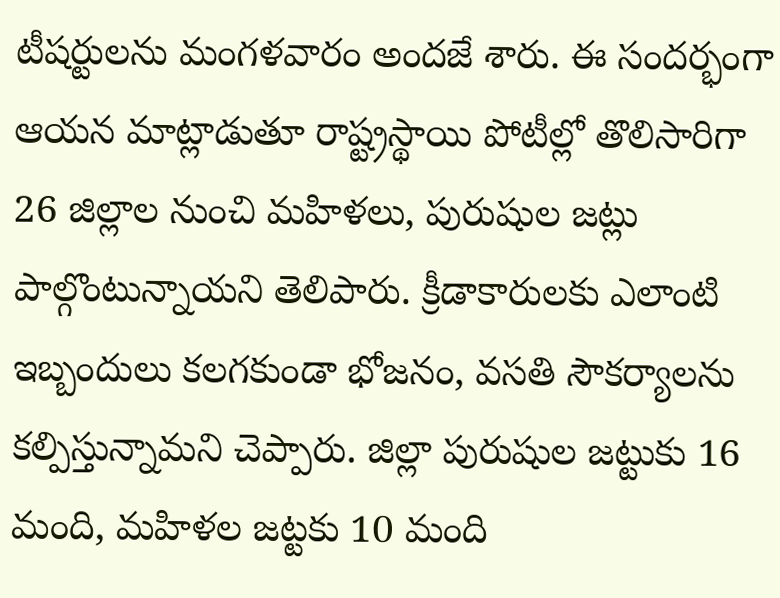టీషర్టులను మంగళవారం అందజే శారు. ఈ సందర్భంగా ఆయన మాట్లాడుతూ రాష్ట్రస్థాయి పోటీల్లో తొలిసారిగా 26 జిల్లాల నుంచి మహిళలు, పురుషుల జట్లు పాల్గొంటున్నాయని తెలిపారు. క్రీడాకారులకు ఎలాంటి ఇబ్బందులు కలగకుండా భోజనం, వసతి సౌకర్యాలను కల్పిస్తున్నామని చెప్పారు. జిల్లా పురుషుల జట్టుకు 16 మంది, మహిళల జట్టకు 10 మంది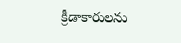క్రీడాకారులను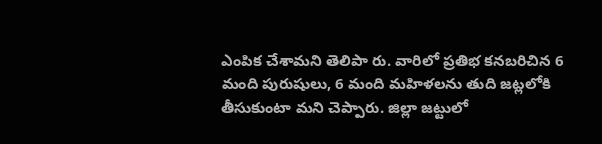ఎంపిక చేశామని తెలిపా రు. వారిలో ప్రతిభ కనబరిచిన 6 మంది పురుషులు, 6 మంది మహిళలను తుది జట్లలోకి తీసుకుంటా మని చెప్పారు. జిల్లా జట్టులో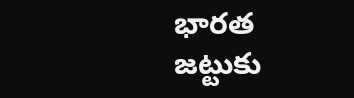భారత జట్టుకు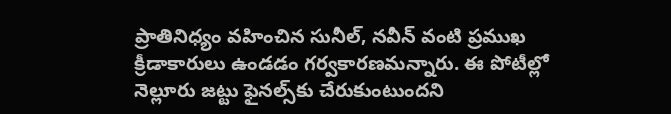ప్రాతినిధ్యం వహించిన సునీల్‌, నవీన్‌ వంటి ప్రముఖ క్రీడాకారులు ఉండడం గర్వకారణమన్నారు. ఈ పోటీల్లో నెల్లూరు జట్టు ఫైనల్స్‌కు చేరుకుంటుందని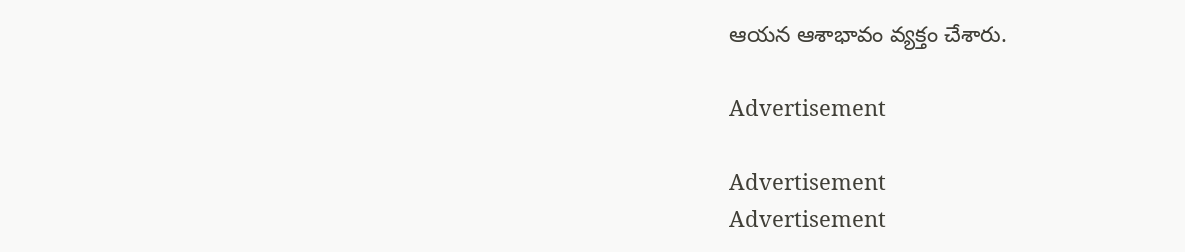ఆయన ఆశాభావం వ్యక్తం చేశారు.

Advertisement

Advertisement
Advertisement